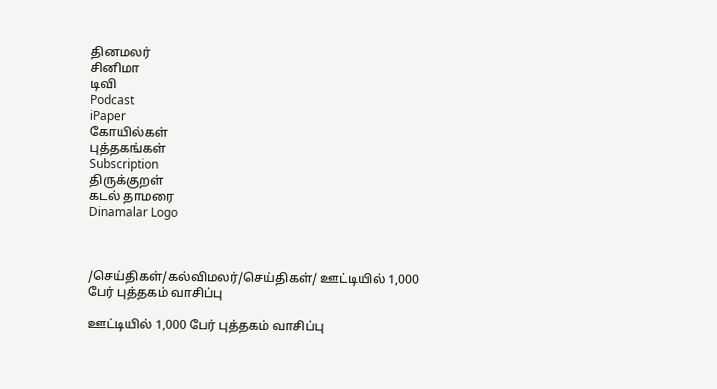தினமலர்
சினிமா
டிவி
Podcast
iPaper
கோயில்கள்
புத்தகங்கள்
Subscription
திருக்குறள்
கடல் தாமரை
Dinamalar Logo



/செய்திகள்/கல்விமலர்/செய்திகள்/ ஊட்டியில் 1,000 பேர் புத்தகம் வாசிப்பு

ஊட்டியில் 1,000 பேர் புத்தகம் வாசிப்பு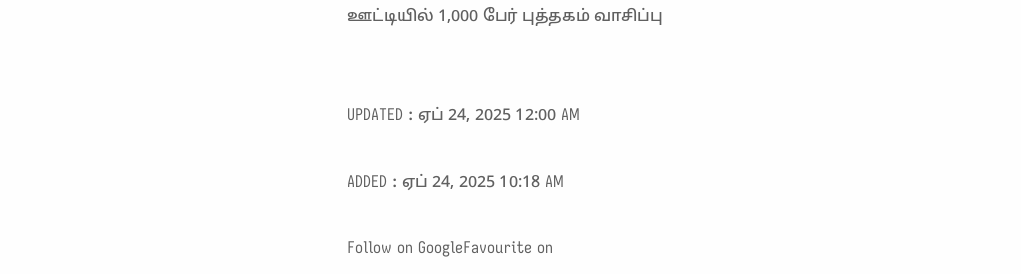ஊட்டியில் 1,000 பேர் புத்தகம் வாசிப்பு


UPDATED : ஏப் 24, 2025 12:00 AM

ADDED : ஏப் 24, 2025 10:18 AM

Follow on GoogleFavourite on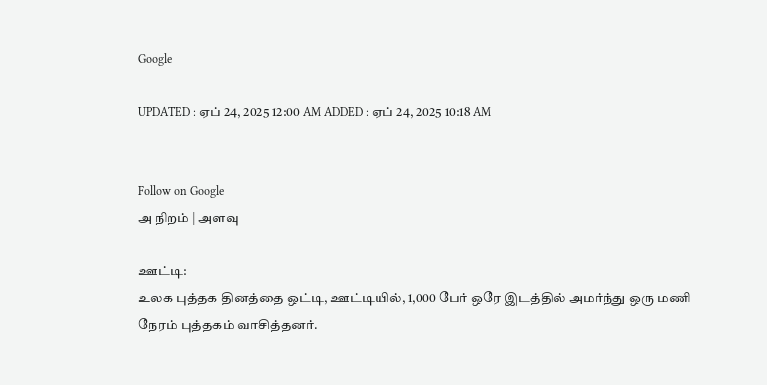Google

UPDATED : ஏப் 24, 2025 12:00 AM ADDED : ஏப் 24, 2025 10:18 AM


Follow on Google
அ நிறம் | அளவு

ஊட்டி:
உலக புத்தக தினத்தை ஒட்டி, ஊட்டியில், 1,000 பேர் ஒரே இடத்தில் அமர்ந்து ஒரு மணி நேரம் புத்தகம் வாசித்தனர்.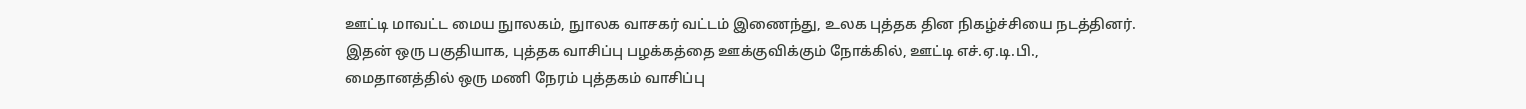ஊட்டி மாவட்ட மைய நுாலகம், நுாலக வாசகர் வட்டம் இணைந்து, உலக புத்தக தின நிகழ்ச்சியை நடத்தினர். இதன் ஒரு பகுதியாக, புத்தக வாசிப்பு பழக்கத்தை ஊக்குவிக்கும் நோக்கில், ஊட்டி எச்.ஏ.டி.பி., மைதானத்தில் ஒரு மணி நேரம் புத்தகம் வாசிப்பு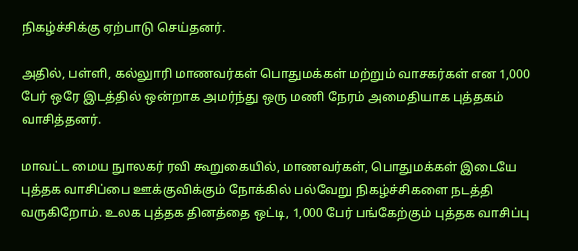நிகழ்ச்சிக்கு ஏற்பாடு செய்தனர்.

அதில், பள்ளி, கல்லுாரி மாணவர்கள் பொதுமக்கள் மற்றும் வாசகர்கள் என 1,000 பேர் ஒரே இடத்தில் ஒன்றாக அமர்ந்து ஒரு மணி நேரம் அமைதியாக புத்தகம் வாசித்தனர்.

மாவட்ட மைய நுாலகர் ரவி கூறுகையில், மாணவர்கள், பொதுமக்கள் இடையே புத்தக வாசிப்பை ஊக்குவிக்கும் நோக்கில் பல்வேறு நிகழ்ச்சிகளை நடத்தி வருகிறோம். உலக புத்தக தினத்தை ஒட்டி, 1,000 பேர் பங்கேற்கும் புத்தக வாசிப்பு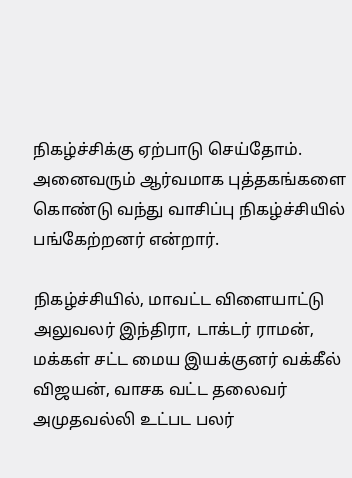நிகழ்ச்சிக்கு ஏற்பாடு செய்தோம். அனைவரும் ஆர்வமாக புத்தகங்களை கொண்டு வந்து வாசிப்பு நிகழ்ச்சியில் பங்கேற்றனர் என்றார்.

நிகழ்ச்சியில், மாவட்ட விளையாட்டு அலுவலர் இந்திரா, டாக்டர் ராமன், மக்கள் சட்ட மைய இயக்குனர் வக்கீல் விஜயன், வாசக வட்ட தலைவர் அமுதவல்லி உட்பட பலர்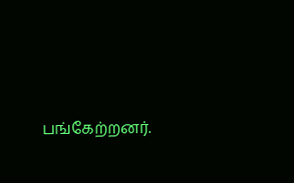பங்கேற்றனர்.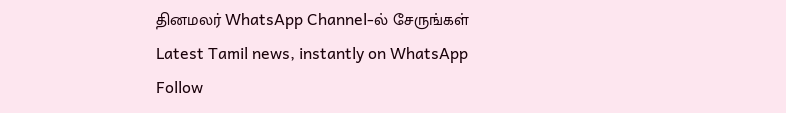தினமலர் WhatsApp Channel-ல் சேருங்கள்
Latest Tamil news, instantly on WhatsApp
Follow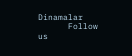Dinamalar
      Follow us